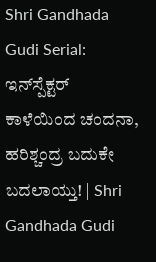Shri Gandhada Gudi Serial: ಇನ್‌ಸ್ಪೆಕ್ಟರ್‌ ಕಾಳೆಯಿಂದ ಚಂದನಾ, ಹರಿಶ್ಚಂದ್ರ ಬದುಕೇ ಬದಲಾಯ್ತು! | Shri Gandhada Gudi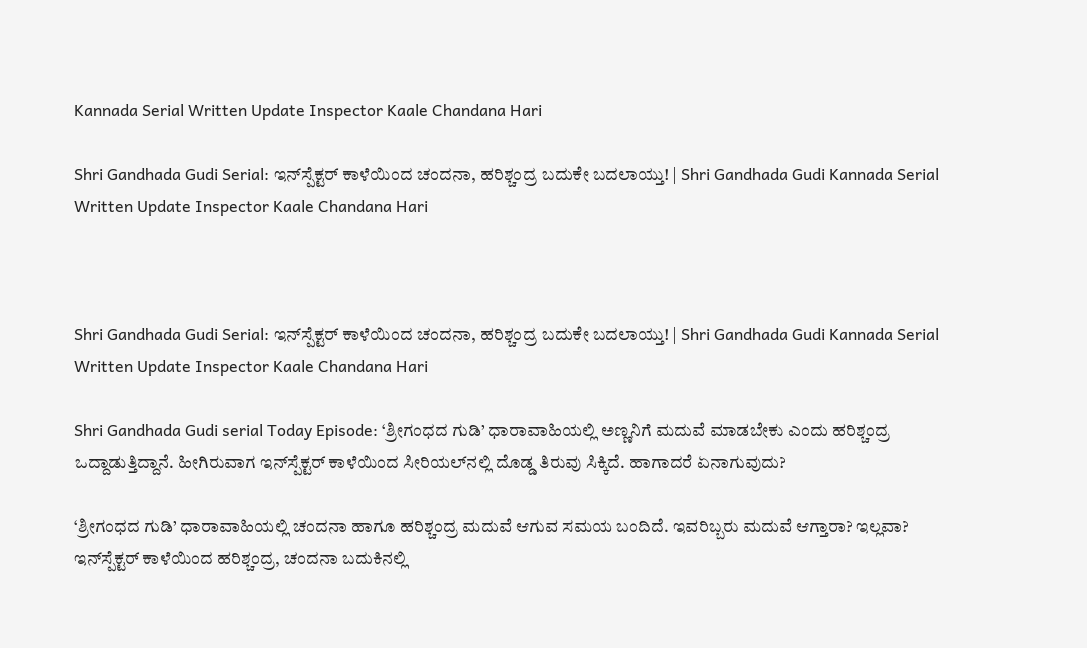Kannada Serial Written Update Inspector Kaale Chandana Hari

Shri Gandhada Gudi Serial: ಇನ್‌ಸ್ಪೆಕ್ಟರ್‌ ಕಾಳೆಯಿಂದ ಚಂದನಾ, ಹರಿಶ್ಚಂದ್ರ ಬದುಕೇ ಬದಲಾಯ್ತು! | Shri Gandhada Gudi Kannada Serial Written Update Inspector Kaale Chandana Hari



Shri Gandhada Gudi Serial: ಇನ್‌ಸ್ಪೆಕ್ಟರ್‌ ಕಾಳೆಯಿಂದ ಚಂದನಾ, ಹರಿಶ್ಚಂದ್ರ ಬದುಕೇ ಬದಲಾಯ್ತು! | Shri Gandhada Gudi Kannada Serial Written Update Inspector Kaale Chandana Hari

Shri Gandhada Gudi serial Today Episode: ‘ಶ್ರೀಗಂಧದ ಗುಡಿ’ ಧಾರಾವಾಹಿಯಲ್ಲಿ ಅಣ್ಣನಿಗೆ ಮದುವೆ ಮಾಡಬೇಕು ಎಂದು ಹರಿಶ್ಚಂದ್ರ ಒದ್ದಾಡುತ್ತಿದ್ದಾನೆ. ಹೀಗಿರುವಾಗ ಇನ್‌ಸ್ಪೆಕ್ಟರ್‌ ಕಾಳೆಯಿಂದ ಸೀರಿಯಲ್‌ನಲ್ಲಿ ದೊಡ್ಡ ತಿರುವು ಸಿಕ್ಕಿದೆ. ಹಾಗಾದರೆ ಏನಾಗುವುದು?

‘ಶ್ರೀಗಂಧದ ಗುಡಿ’ ಧಾರಾವಾಹಿಯಲ್ಲಿ ಚಂದನಾ ಹಾಗೂ ಹರಿಶ್ಚಂದ್ರ ಮದುವೆ ಆಗುವ ಸಮಯ ಬಂದಿದೆ. ಇವರಿಬ್ಬರು ಮದುವೆ ಆಗ್ತಾರಾ? ಇಲ್ಲವಾ? ಇನ್‌ಸ್ಪೆಕ್ಟರ್‌ ಕಾಳೆಯಿಂದ ಹರಿಶ್ಚಂದ್ರ, ಚಂದನಾ ಬದುಕಿನಲ್ಲಿ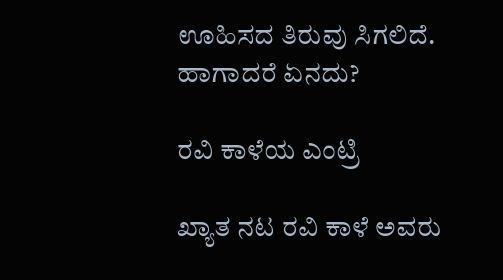ಊಹಿಸದ ತಿರುವು ಸಿಗಲಿದೆ. ಹಾಗಾದರೆ ಏನದು?

ರವಿ ಕಾಳೆಯ ಎಂಟ್ರಿ

ಖ್ಯಾತ ನಟ ರವಿ ಕಾಳೆ ಅವರು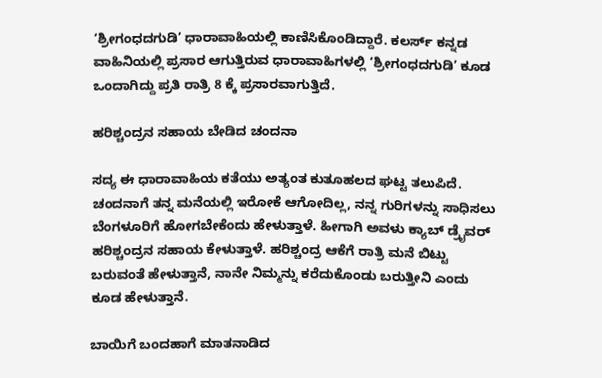‘ಶ್ರೀಗಂಧದಗುಡಿ’ ಧಾರಾವಾಹಿಯಲ್ಲಿ ಕಾಣಿಸಿಕೊಂಡಿದ್ದಾರೆ. ಕಲರ್ಸ್ ಕನ್ನಡ ವಾಹಿನಿಯಲ್ಲಿ ಪ್ರಸಾರ ಆಗುತ್ತಿರುವ ಧಾರಾವಾಹಿಗಳಲ್ಲಿ ‘ಶ್ರೀಗಂಧದಗುಡಿ’ ಕೂಡ ಒಂದಾಗಿದ್ದು ಪ್ರತಿ ರಾತ್ರಿ 8 ಕ್ಕೆ ಪ್ರಸಾರವಾಗುತ್ತಿದೆ.

ಹರಿಶ್ಚಂದ್ರನ ಸಹಾಯ ಬೇಡಿದ ಚಂದನಾ

ಸದ್ಯ ಈ ಧಾರಾವಾಹಿಯ ಕತೆಯು ಅತ್ಯಂತ ಕುತೂಹಲದ ಘಟ್ಟ ತಲುಪಿದೆ. ಚಂದನಾಗೆ ತನ್ನ ಮನೆಯಲ್ಲಿ ಇರೋಕೆ ಆಗೋದಿಲ್ಲ, ನನ್ನ ಗುರಿಗಳನ್ನು ಸಾಧಿಸಲು ಬೆಂಗಳೂರಿಗೆ ಹೋಗಬೇಕೆಂದು ಹೇಳುತ್ತಾಳೆ. ಹೀಗಾಗಿ ಅವಳು ಕ್ಯಾಬ್‌ ಡ್ರೈವರ್‌ ಹರಿಶ್ಚಂದ್ರನ ಸಹಾಯ ಕೇಳುತ್ತಾಳೆ. ಹರಿಶ್ಚಂದ್ರ ಆಕೆಗೆ ರಾತ್ರಿ ಮನೆ ಬಿಟ್ಟು ಬರುವಂತೆ ಹೇಳುತ್ತಾನೆ, ನಾನೇ ನಿಮ್ಮನ್ನು ಕರೆದುಕೊಂಡು ಬರುತ್ತೀನಿ ಎಂದು ಕೂಡ ಹೇಳುತ್ತಾನೆ.

ಬಾಯಿಗೆ ಬಂದಹಾಗೆ ಮಾತನಾಡಿದ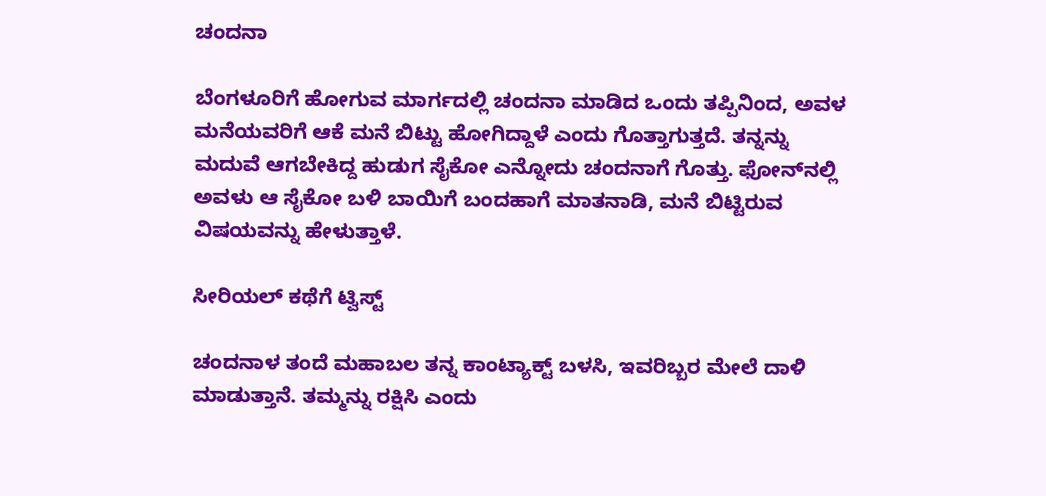ಚಂದನಾ

ಬೆಂಗಳೂರಿಗೆ ಹೋಗುವ ಮಾರ್ಗದಲ್ಲಿ ಚಂದನಾ ಮಾಡಿದ ಒಂದು ತಪ್ಪಿನಿಂದ, ಅವಳ ಮನೆಯವರಿಗೆ ಆಕೆ ಮನೆ ಬಿಟ್ಟು ಹೋಗಿದ್ದಾಳೆ ಎಂದು ಗೊತ್ತಾಗುತ್ತದೆ. ತನ್ನನ್ನು ಮದುವೆ ಆಗಬೇಕಿದ್ದ ಹುಡುಗ ಸೈಕೋ ಎನ್ನೋದು ಚಂದನಾಗೆ ಗೊತ್ತು. ಫೋನ್‌ನಲ್ಲಿ ಅವಳು ಆ ಸೈಕೋ ಬಳಿ ಬಾಯಿಗೆ ಬಂದಹಾಗೆ ಮಾತನಾಡಿ, ಮನೆ ಬಿಟ್ಟಿರುವ ವಿಷಯವನ್ನು ಹೇಳುತ್ತಾಳೆ.

ಸೀರಿಯಲ್‌ ಕಥೆಗೆ ಟ್ವಿಸ್ಟ್

ಚಂದನಾಳ ತಂದೆ ಮಹಾಬಲ ತನ್ನ ಕಾಂಟ್ಯಾಕ್ಟ್ ಬಳಸಿ‌, ಇವರಿಬ್ಬರ ಮೇಲೆ ದಾಳಿ ಮಾಡುತ್ತಾನೆ. ತಮ್ಮನ್ನು ರಕ್ಷಿಸಿ ಎಂದು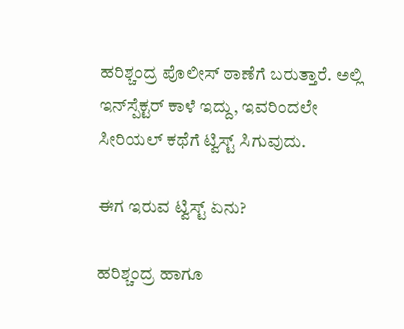ಹರಿಶ್ಚಂದ್ರ ಪೊಲೀಸ್ ಠಾಣೆಗೆ ಬರುತ್ತಾರೆ. ಅಲ್ಲಿ ಇನ್‌ಸ್ಪೆಕ್ಟರ್ ಕಾಳೆ ಇದ್ದು, ಇವರಿಂದಲೇ ಸೀರಿಯಲ್‌ ಕಥೆಗೆ ಟ್ವಿಸ್ಟ್‌ ಸಿಗುವುದು.

ಈಗ ಇರುವ ಟ್ವಿಸ್ಟ್‌ ಏನು?

ಹರಿಶ್ಚಂದ್ರ ಹಾಗೂ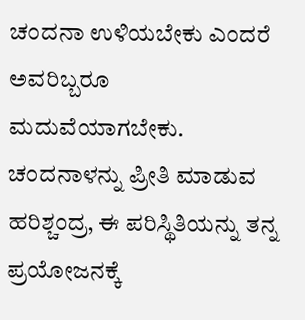ಚಂದನಾ ಉಳಿಯಬೇಕು ಎಂದರೆ ಅವರಿಬ್ಬರೂ ಮದುವೆಯಾಗಬೇಕು. ಚಂದನಾಳನ್ನು ಪ್ರೀತಿ ಮಾಡುವ ಹರಿಶ್ಚಂದ್ರ, ಈ ಪರಿಸ್ಥಿತಿಯನ್ನು ತನ್ನ ಪ್ರಯೋಜನಕ್ಕೆ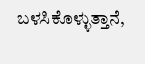ಬಳಸಿಕೊಳ್ಳುತ್ತಾನೆ,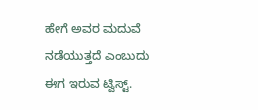ಹೇಗೆ ಅವರ ಮದುವೆ ನಡೆಯುತ್ತದೆ ಎಂಬುದು ಈಗ ಇರುವ ಟ್ವಿಸ್ಟ್.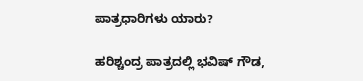ಪಾತ್ರಧಾರಿಗಳು ಯಾರು?

ಹರಿಶ್ಚಂದ್ರ ಪಾತ್ರದಲ್ಲಿ ಭವಿಷ್‌ ಗೌಡ,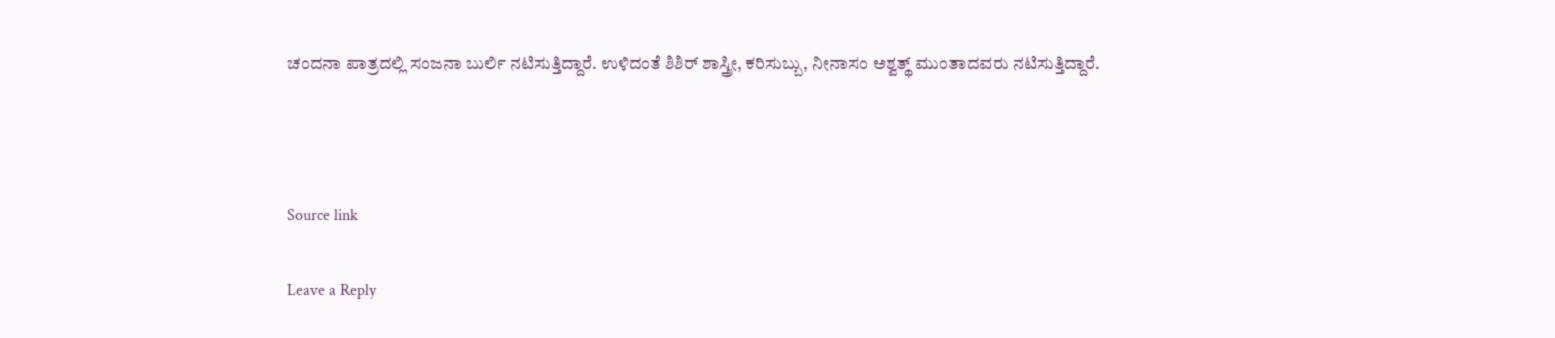ಚಂದನಾ ಪಾತ್ರದಲ್ಲಿ ಸಂಜನಾ ಬುರ್ಲಿ ನಟಿಸುತ್ತಿದ್ದಾರೆ. ಉಳಿದಂತೆ ಶಿಶಿರ್‌ ಶಾಸ್ತ್ರೀ, ಕರಿಸುಬ್ಬು, ನೀನಾಸಂ ಅಶ್ವತ್ಥ್‌ ಮುಂತಾದವರು ನಟಿಸುತ್ತಿದ್ದಾರೆ.



Source link

Leave a Reply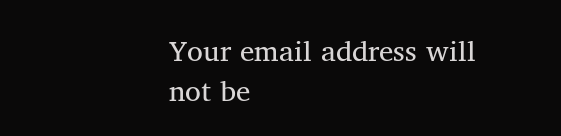Your email address will not be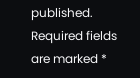published. Required fields are marked *